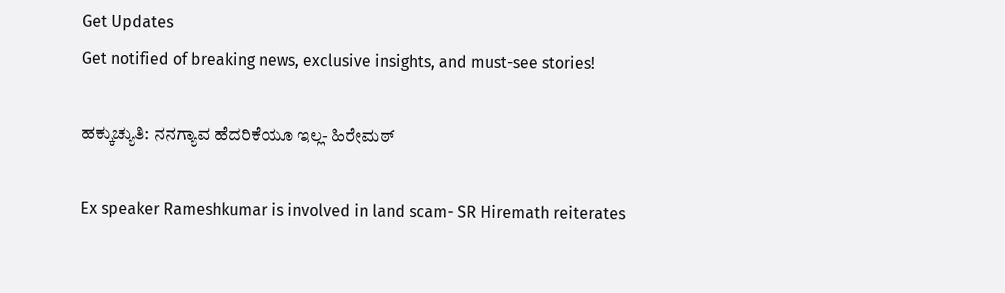Get Updates
Get notified of breaking news, exclusive insights, and must-see stories!

ಹಕ್ಕುಚ್ಯುತಿ: ನನಗ್ಯಾವ ಹೆದರಿಕೆಯೂ ಇಲ್ಲ- ಹಿರೇಮಠ್

Ex speaker Rameshkumar is involved in land scam- SR Hiremath reiterates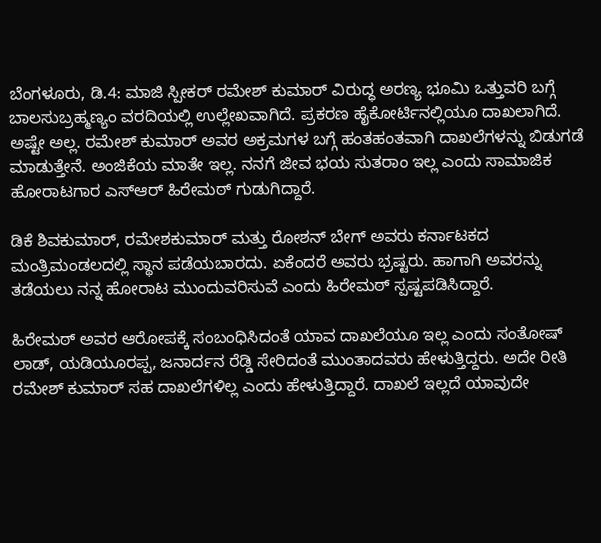ಬೆಂಗಳೂರು, ಡಿ.4: ಮಾಜಿ ಸ್ಪೀಕರ್ ರಮೇಶ್‌ ಕುಮಾರ್ ವಿರುದ್ಧ ಅರಣ್ಯ ಭೂಮಿ ಒತ್ತುವರಿ ಬಗ್ಗೆ ಬಾಲಸುಬ್ರಹ್ಮಣ್ಯಂ ವರದಿಯಲ್ಲಿ ಉಲ್ಲೇಖವಾಗಿದೆ. ಪ್ರಕರಣ ಹೈಕೋರ್ಟಿನಲ್ಲಿಯೂ ದಾಖಲಾಗಿದೆ. ಅಷ್ಟೇ ಅಲ್ಲ. ರಮೇಶ್‌ ಕುಮಾರ್ ಅವರ ಅಕ್ರಮಗಳ ಬಗ್ಗೆ ಹಂತಹಂತವಾಗಿ ದಾಖಲೆಗಳನ್ನು ಬಿಡುಗಡೆ ಮಾಡುತ್ತೇನೆ. ಅಂಜಿಕೆಯ ಮಾತೇ ಇಲ್ಲ. ನನಗೆ ಜೀವ ಭಯ ಸುತರಾಂ ಇಲ್ಲ ಎಂದು ಸಾಮಾಜಿಕ ಹೋರಾಟಗಾರ ಎಸ್ಆರ್ ಹಿರೇಮಠ್ ಗುಡುಗಿದ್ದಾರೆ.

ಡಿಕೆ ಶಿವಕುಮಾರ್, ರಮೇಶಕುಮಾರ್ ಮತ್ತು ರೋಶನ್ ಬೇಗ್ ಅವರು ಕರ್ನಾಟಕದ ಮಂತ್ರಿಮಂಡಲದಲ್ಲಿ ಸ್ಥಾನ ಪಡೆಯಬಾರದು. ಏಕೆಂದರೆ ಅವರು ಭ್ರಷ್ಟರು. ಹಾಗಾಗಿ ಅವರನ್ನು ತಡೆಯಲು ನನ್ನ ಹೋರಾಟ ಮುಂದುವರಿಸುವೆ ಎಂದು ಹಿರೇಮಠ್ ಸ್ಪಷ್ಟಪಡಿಸಿದ್ದಾರೆ.

ಹಿರೇಮಠ್ ಅವರ ಆರೋಪಕ್ಕೆ ಸಂಬಂಧಿಸಿದಂತೆ ಯಾವ ದಾಖಲೆಯೂ ಇಲ್ಲ ಎಂದು ಸಂತೋಷ್‌ ಲಾಡ್, ಯಡಿಯೂರಪ್ಪ, ಜನಾರ್ದನ ರೆಡ್ಡಿ ಸೇರಿದಂತೆ ಮುಂತಾದವರು ಹೇಳುತ್ತಿದ್ದರು. ಅದೇ ರೀತಿ ರಮೇಶ್‌ ಕುಮಾರ್ ಸಹ ದಾಖಲೆಗಳಿಲ್ಲ ಎಂದು ಹೇಳುತ್ತಿದ್ದಾರೆ. ದಾಖಲೆ ಇಲ್ಲದೆ ಯಾವುದೇ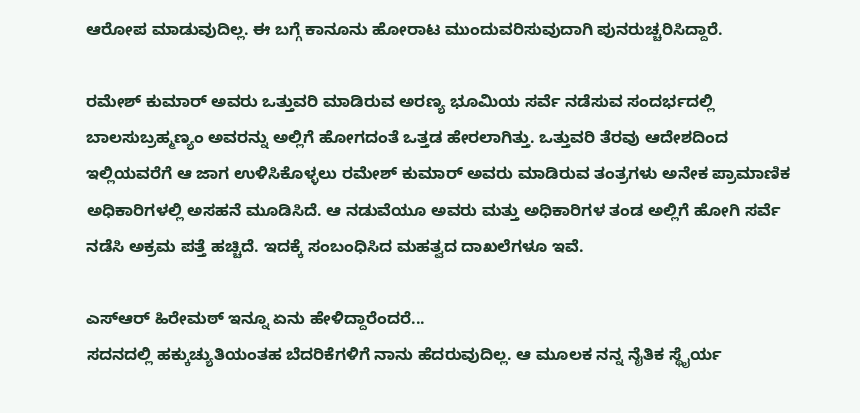ಆರೋಪ ಮಾಡುವುದಿಲ್ಲ. ಈ ಬಗ್ಗೆ ಕಾನೂನು ಹೋರಾಟ ಮುಂದುವರಿಸುವುದಾಗಿ ಪುನರುಚ್ಚರಿಸಿದ್ದಾರೆ.

ರಮೇಶ್‌ ಕುಮಾರ್ ಅವರು ಒತ್ತುವರಿ ಮಾಡಿರುವ ಅರಣ್ಯ ಭೂಮಿಯ ಸರ್ವೆ ನಡೆಸುವ ಸಂದರ್ಭದಲ್ಲಿ ಬಾಲಸುಬ್ರಹ್ಮಣ್ಯಂ ಅವರನ್ನು ಅಲ್ಲಿಗೆ ಹೋಗದಂತೆ ಒತ್ತಡ ಹೇರಲಾಗಿತ್ತು. ಒತ್ತುವರಿ ತೆರವು ಆದೇಶದಿಂದ ಇಲ್ಲಿಯವರೆಗೆ ಆ ಜಾಗ ಉಳಿಸಿಕೊಳ್ಳಲು ರಮೇಶ್‌ ಕುಮಾರ್ ಅವರು ಮಾಡಿರುವ ತಂತ್ರಗಳು ಅನೇಕ ಪ್ರಾಮಾಣಿಕ ಅಧಿಕಾರಿಗಳಲ್ಲಿ ಅಸಹನೆ ಮೂಡಿಸಿದೆ. ಆ ನಡುವೆಯೂ ಅವರು ಮತ್ತು ಅಧಿಕಾರಿಗಳ ತಂಡ ಅಲ್ಲಿಗೆ ಹೋಗಿ ಸರ್ವೆ ನಡೆಸಿ ಅಕ್ರಮ ಪತ್ತೆ ಹಚ್ಚಿದೆ. ಇದಕ್ಕೆ ಸಂಬಂಧಿಸಿದ ಮಹತ್ವದ ದಾಖಲೆಗಳೂ ಇವೆ.

ಎಸ್ಆರ್ ಹಿರೇಮಠ್ ಇನ್ನೂ ಏನು ಹೇಳಿದ್ದಾರೆಂದರೆ...
ಸದನದಲ್ಲಿ ಹಕ್ಕುಚ್ಯುತಿಯಂತಹ ಬೆದರಿಕೆಗಳಿಗೆ ನಾನು ಹೆದರುವುದಿಲ್ಲ. ಆ ಮೂಲಕ ನನ್ನ ನೈತಿಕ ಸ್ಥೈರ್ಯ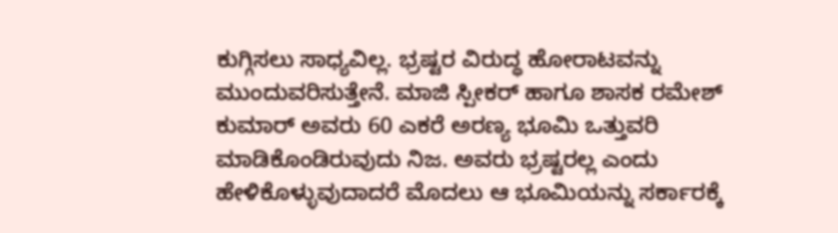ಕುಗ್ಗಿಸಲು ಸಾಧ್ಯವಿಲ್ಲ. ಭ್ರಷ್ಟರ ವಿರುದ್ಧ ಹೋರಾಟವನ್ನು ಮುಂದುವರಿಸುತ್ತೇನೆ. ಮಾಜಿ ಸ್ಪೀಕರ್ ಹಾಗೂ ಶಾಸಕ ರಮೇಶ್‌ ಕುಮಾರ್ ಅವರು 60 ಎಕರೆ ಅರಣ್ಯ ಭೂಮಿ ಒತ್ತುವರಿ ಮಾಡಿಕೊಂಡಿರುವುದು ನಿಜ. ಅವರು ಭ್ರಷ್ಟರಲ್ಲ ಎಂದು ಹೇಳಿಕೊಳ್ಳುವುದಾದರೆ ಮೊದಲು ಆ ಭೂಮಿಯನ್ನು ಸರ್ಕಾರಕ್ಕೆ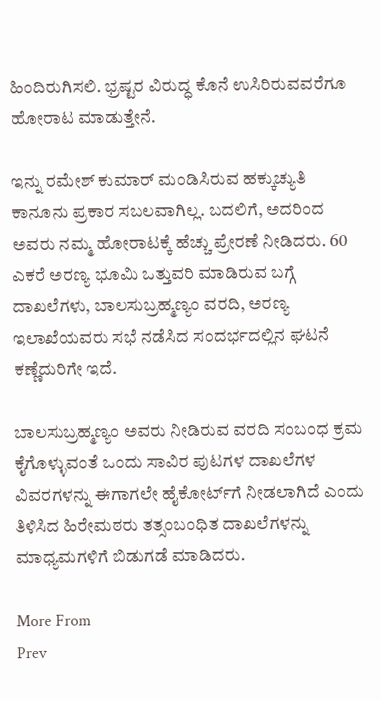ಹಿಂದಿರುಗಿಸಲಿ. ಭ್ರಷ್ಟರ ವಿರುದ್ಧ ಕೊನೆ ಉಸಿರಿರುವವರೆಗೂ ಹೋರಾಟ ಮಾಡುತ್ತೇನೆ.

ಇನ್ನು ರಮೇಶ್‌ ಕುಮಾರ್ ಮಂಡಿಸಿರುವ ಹಕ್ಕುಚ್ಯುತಿ ಕಾನೂನು ಪ್ರಕಾರ ಸಬಲವಾಗಿಲ್ಲ. ಬದಲಿಗೆ, ಅದರಿಂದ ಅವರು ನಮ್ಮ ಹೋರಾಟಕ್ಕೆ ಹೆಚ್ಚು ಪ್ರೇರಣೆ ನೀಡಿದರು. 60 ಎಕರೆ ಅರಣ್ಯ ಭೂಮಿ ಒತ್ತುವರಿ ಮಾಡಿರುವ ಬಗ್ಗೆ ದಾಖಲೆಗಳು, ಬಾಲಸುಬ್ರಹ್ಮಣ್ಯಂ ವರದಿ, ಅರಣ್ಯ ಇಲಾಖೆಯವರು ಸಭೆ ನಡೆಸಿದ ಸಂದರ್ಭದಲ್ಲಿನ ಘಟನೆ ಕಣ್ಣೆದುರಿಗೇ ಇದೆ.

ಬಾಲಸುಬ್ರಹ್ಮಣ್ಯಂ ಅವರು ನೀಡಿರುವ ವರದಿ ಸಂಬಂಧ ಕ್ರಮ ಕೈಗೊಳ್ಳುವಂತೆ ಒಂದು ಸಾವಿರ ಪುಟಗಳ ದಾಖಲೆಗಳ ವಿವರಗಳನ್ನು ಈಗಾಗಲೇ ಹೈಕೋರ್ಟ್‌ಗೆ ನೀಡಲಾಗಿದೆ ಎಂದು ತಿಳಿಸಿದ ಹಿರೇಮಠರು ತತ್ಸಂಬಂಧಿತ ದಾಖಲೆಗಳನ್ನು ಮಾಧ್ಯಮಗಳಿಗೆ ಬಿಡುಗಡೆ ಮಾಡಿದರು.

More From
Prev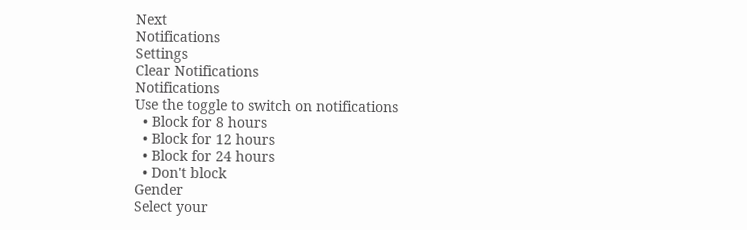Next
Notifications
Settings
Clear Notifications
Notifications
Use the toggle to switch on notifications
  • Block for 8 hours
  • Block for 12 hours
  • Block for 24 hours
  • Don't block
Gender
Select your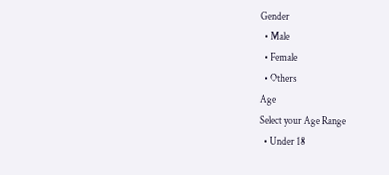Gender
  • Male
  • Female
  • Others
Age
Select your Age Range
  • Under 18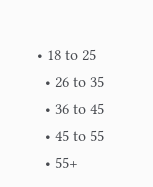• 18 to 25
  • 26 to 35
  • 36 to 45
  • 45 to 55
  • 55+